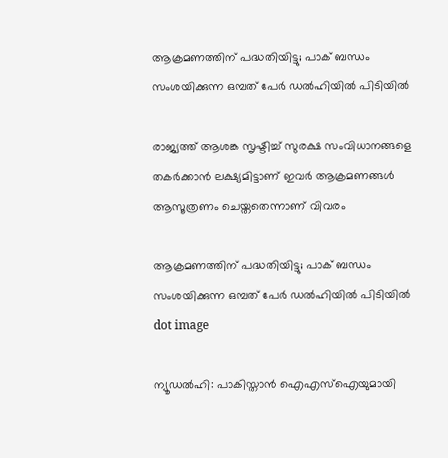ആക്രമണത്തിന് പദ്ധതിയിട്ടു; പാക് ബന്ധം സംശയിക്കുന്ന ഒമ്പത് പേര്‍ ഡല്‍ഹിയില്‍ പിടിയില്‍

രാജ്യത്ത് ആശങ്ക സൃഷ്ടിച്ച് സുരക്ഷ സംവിധാനങ്ങളെ തകര്‍ക്കാന്‍ ലക്ഷ്യമിട്ടാണ് ഇവര്‍ ആക്രമണങ്ങള്‍ ആസൂത്രണം ചെയ്തതെന്നാണ് വിവരം

ആക്രമണത്തിന് പദ്ധതിയിട്ടു; പാക് ബന്ധം സംശയിക്കുന്ന ഒമ്പത് പേര്‍ ഡല്‍ഹിയില്‍ പിടിയില്‍
dot image

ന്യൂഡല്‍ഹി: പാകിസ്താന്‍ ഐഎസ്‌ഐയുമായി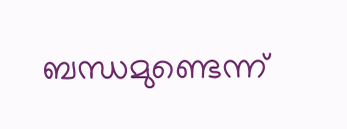ബന്ധമുണ്ടെന്ന്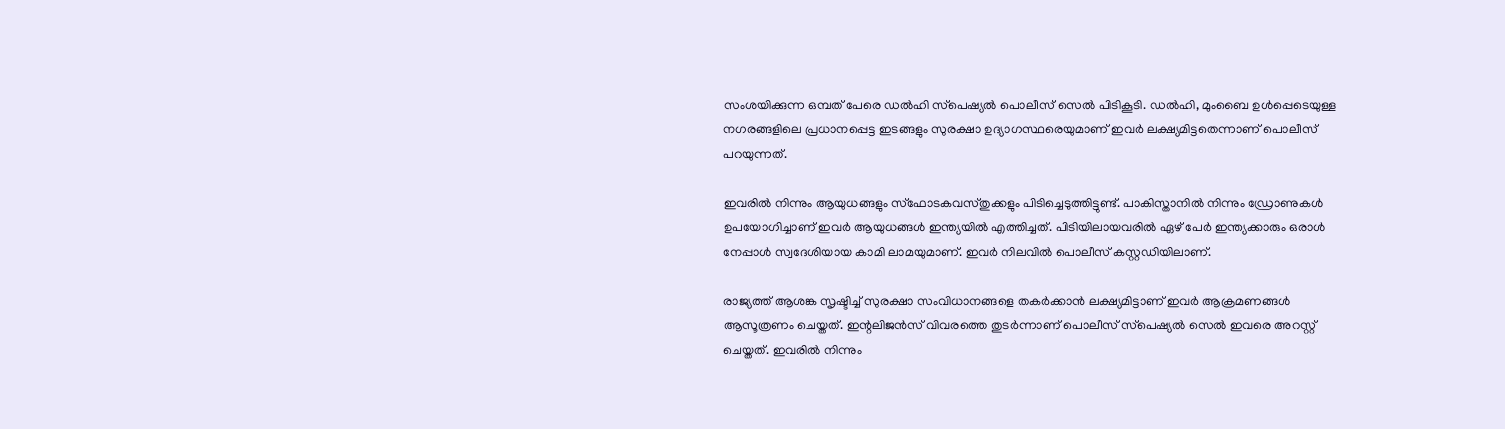സംശയിക്കുന്ന ഒമ്പത് പേരെ ഡല്‍ഹി സ്‌പെഷ്യല്‍ പൊലീസ് സെല്‍ പിടികൂടി. ഡൽഹി, മുംബൈ ഉള്‍പ്പെടെയുള്ള നഗരങ്ങളിലെ പ്രധാനപ്പെട്ട ഇടങ്ങളും സുരക്ഷാ ഉദ്യാഗസ്ഥരെയുമാണ് ഇവര്‍ ലക്ഷ്യമിട്ടതെന്നാണ് പൊലീസ് പറയുന്നത്.

ഇവരില്‍ നിന്നും ആയുധങ്ങളും സ്‌ഫോടകവസ്തുക്കളും പിടിച്ചെടുത്തിട്ടുണ്ട്. പാകിസ്താനില്‍ നിന്നും ഡ്രോണുകള്‍ ഉപയോഗിച്ചാണ് ഇവര്‍ ആയുധങ്ങള്‍ ഇന്ത്യയില്‍ എത്തിച്ചത്. പിടിയിലായവരില്‍ ഏഴ് പേര്‍ ഇന്ത്യക്കാരും ഒരാള്‍ നേപ്പാള്‍ സ്വദേശിയായ കാമി ലാമയുമാണ്. ഇവര്‍ നിലവില്‍ പൊലീസ് കസ്റ്റഡിയിലാണ്.

രാജ്യത്ത് ആശങ്ക സൃഷ്ടിച്ച് സുരക്ഷാ സംവിധാനങ്ങളെ തകര്‍ക്കാന്‍ ലക്ഷ്യമിട്ടാണ് ഇവര്‍ ആക്രമണങ്ങള്‍ ആസൂത്രണം ചെയ്തത്. ഇന്റലിജന്‍സ് വിവരത്തെ തുടര്‍ന്നാണ് പൊലീസ് സ്‌പെഷ്യല്‍ സെല്‍ ഇവരെ അറസ്റ്റ് ചെയ്തത്. ഇവരില്‍ നിന്നും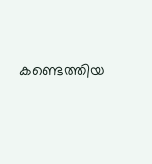കണ്ടെത്തിയ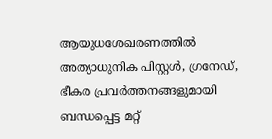ആയുധശേഖരണത്തില്‍ അത്യാധുനിക പിസ്റ്റള്‍, ഗ്രനേഡ്, ഭീകര പ്രവര്‍ത്തനങ്ങളുമായി ബന്ധപ്പെട്ട മറ്റ്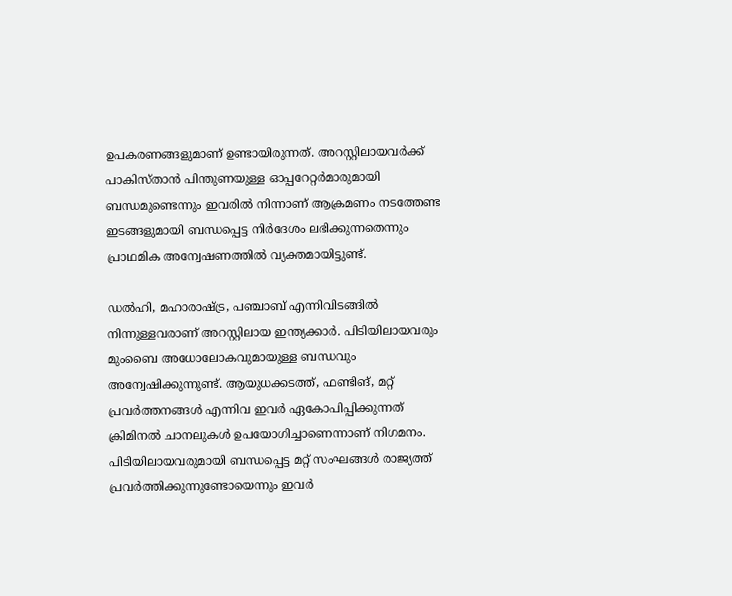ഉപകരണങ്ങളുമാണ് ഉണ്ടായിരുന്നത്. അറസ്റ്റിലായവര്‍ക്ക് പാകിസ്താന്‍ പിന്തുണയുള്ള ഓപ്പറേറ്റര്‍മാരുമായി ബന്ധമുണ്ടെന്നും ഇവരില്‍ നിന്നാണ് ആക്രമണം നടത്തേണ്ട ഇടങ്ങളുമായി ബന്ധപ്പെട്ട നിര്‍ദേശം ലഭിക്കുന്നതെന്നും പ്രാഥമിക അന്വേഷണത്തില്‍ വ്യക്തമായിട്ടുണ്ട്.

ഡല്‍ഹി, മഹാരാഷ്ട്ര, പഞ്ചാബ് എന്നിവിടങ്ങില്‍ നിന്നുള്ളവരാണ് അറസ്റ്റിലായ ഇന്ത്യക്കാര്‍. പിടിയിലായവരും മുംബൈ അധോലോകവുമായുള്ള ബന്ധവും അന്വേഷിക്കുന്നുണ്ട്. ആയുധക്കടത്ത്, ഫണ്ടിങ്, മറ്റ് പ്രവര്‍ത്തനങ്ങള്‍ എന്നിവ ഇവർ ഏകോപിപ്പിക്കുന്നത് ക്രിമിനല്‍ ചാനലുകള്‍ ഉപയോഗിച്ചാണെന്നാണ് നിഗമനം. പിടിയിലായവരുമായി ബന്ധപ്പെട്ട മറ്റ് സംഘങ്ങള്‍ രാജ്യത്ത് പ്രവര്‍ത്തിക്കുന്നുണ്ടോയെന്നും ഇവര്‍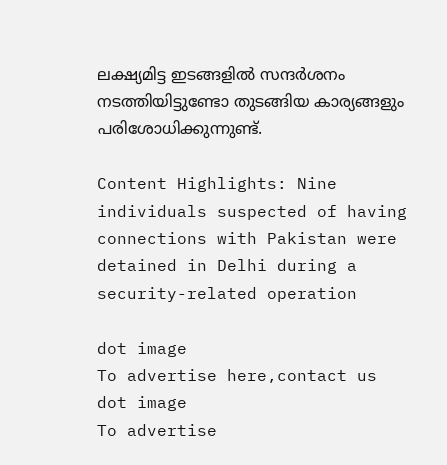ലക്ഷ്യമിട്ട ഇടങ്ങളില്‍ സന്ദര്‍ശനം നടത്തിയിട്ടുണ്ടോ തുടങ്ങിയ കാര്യങ്ങളും പരിശോധിക്കുന്നുണ്ട്.

Content Highlights: Nine individuals suspected of having connections with Pakistan were detained in Delhi during a security-related operation

dot image
To advertise here,contact us
dot image
To advertise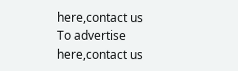here,contact us
To advertise here,contact us